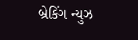બ્રેકિંગ ન્યુઝ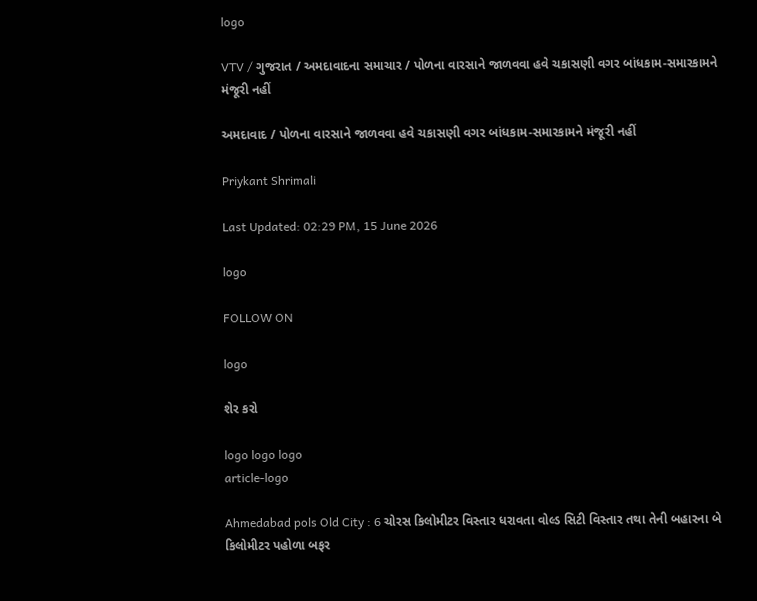logo

VTV / ગુજરાત / અમદાવાદના સમાચાર / પોળના વારસાને જાળવવા હવે ચકાસણી વગર બાંધકામ-સમારકામને મંજૂરી નહીં

અમદાવાદ / પોળના વારસાને જાળવવા હવે ચકાસણી વગર બાંધકામ-સમારકામને મંજૂરી નહીં

Priykant Shrimali

Last Updated: 02:29 PM, 15 June 2026

logo

FOLLOW ON

logo

શેર કરો

logo logo logo
article-logo

Ahmedabad pols Old City : 6 ચોરસ કિલોમીટર વિસ્તાર ધરાવતા વોલ્ડ સિટી વિસ્તાર તથા તેની બહારના બે કિલોમીટર પહોળા બફર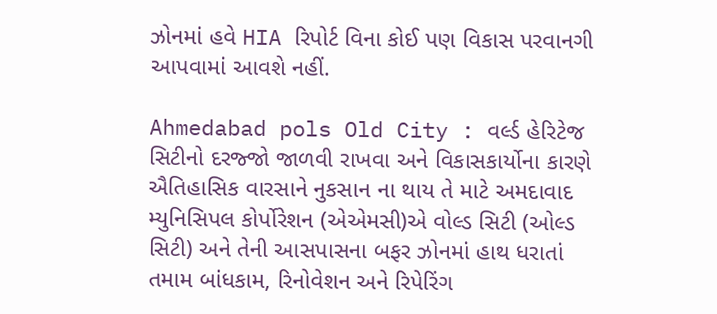ઝોનમાં હવે HIA રિપોર્ટ વિના કોઈ પણ વિકાસ પરવાનગી આપવામાં આવશે નહીં.

Ahmedabad pols Old City : વર્લ્ડ હેરિટેજ સિટીનો દરજ્જો જાળવી રાખવા અને વિકાસકાર્યોના કારણે ઐતિહાસિક વારસાને નુકસાન ના થાય તે માટે અમદાવાદ મ્યુનિસિપલ કોર્પોરેશન (એએમસી)એ વોલ્ડ સિટી (ઓલ્ડ સિટી) અને તેની આસપાસના બફર ઝોનમાં હાથ ધરાતાં તમામ બાંધકામ, રિનોવેશન અને રિપેરિંગ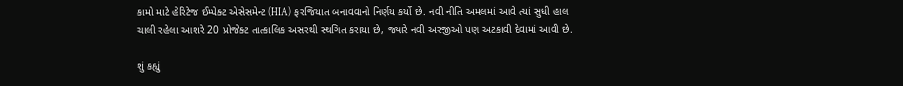કામો માટે હેરિટેજ ઈમ્પેક્ટ એસેસમેન્ટ (HIA) ફરજિયાત બનાવવાનો નિર્ણય કર્યો છે. નવી નીતિ અમલમાં આવે ત્યાં સુધી હાલ ચાલી રહેલા આશરે 20 પ્રોજેક્ટ તાત્કાલિક અસરથી સ્થગિત કરાયા છે, જ્યારે નવી અરજીઓ પણ અટકાવી દેવામાં આવી છે.

શું કહ્યું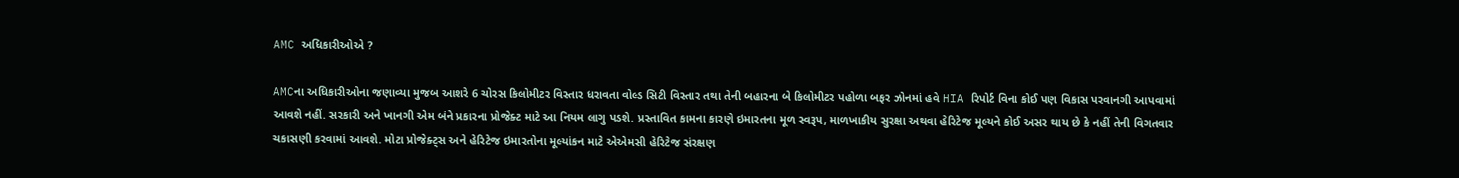AMC અધિકારીઓએ ?

AMCના અધિકારીઓના જણાવ્યા મુજબ આશરે 6 ચોરસ કિલોમીટર વિસ્તાર ધરાવતા વોલ્ડ સિટી વિસ્તાર તથા તેની બહારના બે કિલોમીટર પહોળા બફર ઝોનમાં હવે HIA રિપોર્ટ વિના કોઈ પણ વિકાસ પરવાનગી આપવામાં આવશે નહીં. સરકારી અને ખાનગી એમ બંને પ્રકારના પ્રોજેક્ટ માટે આ નિયમ લાગુ પડશે. પ્રસ્તાવિત કામના કારણે ઇમારતના મૂળ સ્વરૂપ, માળખાકીય સુરક્ષા અથવા હેરિટેજ મૂલ્યને કોઈ અસર થાય છે કે નહીં તેની વિગતવાર ચકાસણી કરવામાં આવશે. મોટા પ્રોજેક્ટ્સ અને હેરિટેજ ઇમારતોના મૂલ્યાંકન માટે એએમસી હેરિટેજ સંરક્ષણ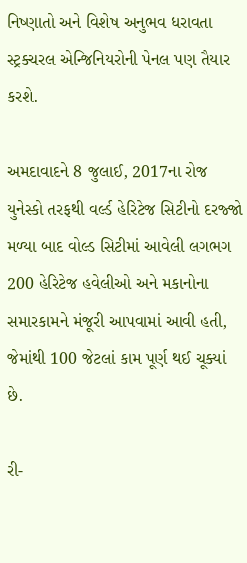નિષ્ણાતો અને વિશેષ અનુભવ ધરાવતા સ્ટ્રક્ચરલ એન્જિનિયરોની પેનલ પણ તૈયાર કરશે.

અમદાવાદને 8 જુલાઈ, 2017ના રોજ યુનેસ્કો તરફથી વર્લ્ડ હેરિટેજ સિટીનો દરજ્જો મળ્યા બાદ વોલ્ડ સિટીમાં આવેલી લગભગ 200 હેરિટેજ હવેલીઓ અને મકાનોના સમારકામને મંજૂરી આપવામાં આવી હતી, જેમાંથી 100 જેટલાં કામ પૂર્ણ થઈ ચૂક્યાં છે.

રી-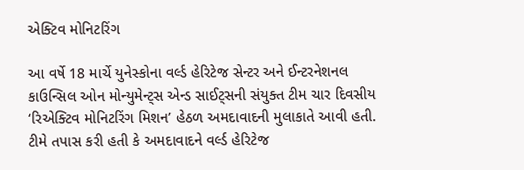એક્ટિવ મોનિટરિંગ

આ વર્ષે 18 માર્ચે યુનેસ્કોના વર્લ્ડ હેરિટેજ સેન્ટર અને ઈન્ટરનેશનલ કાઉન્સિલ ઓન મોન્યુમેન્ટ્સ એન્ડ સાઈટ્સની સંયુક્ત ટીમ ચાર દિવસીય ‘રિએક્ટિવ મોનિટરિંગ મિશન’ હેઠળ અમદાવાદની મુલાકાતે આવી હતી. ટીમે તપાસ કરી હતી કે અમદાવાદને વર્લ્ડ હેરિટેજ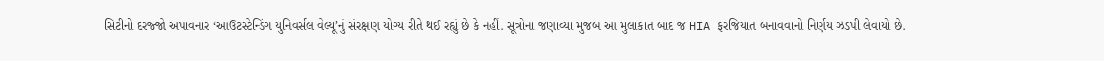સિટીનો દરજ્જો અપાવનાર ‘આઉટસ્ટેન્ડિંગ યુનિવર્સલ વેલ્યૂ’નું સંરક્ષણ યોગ્ય રીતે થઈ રહ્યું છે કે નહીં. સૂત્રોના જણાવ્યા મુજબ આ મુલાકાત બાદ જ HIA ફરજિયાત બનાવવાનો નિર્ણય ઝડપી લેવાયો છે.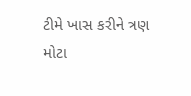ટીમે ખાસ કરીને ત્રણ મોટા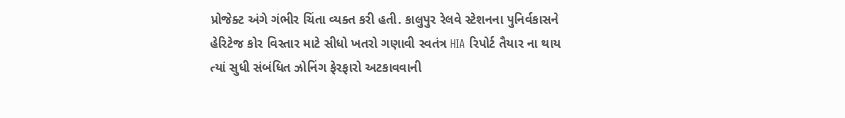પ્રોજેક્ટ અંગે ગંભીર ચિંતા વ્યક્ત કરી હતી. કાલુપુર રેલવે સ્ટેશનના પુન‌િર્વકાસને હેરિટેજ કોર વિસ્તાર માટે સીધો ખતરો ગણાવી સ્વતંત્ર HIA રિપોર્ટ તૈયાર ના થાય ત્યાં સુધી સંબંધિત ઝોનિંગ ફેરફારો અટકાવવાની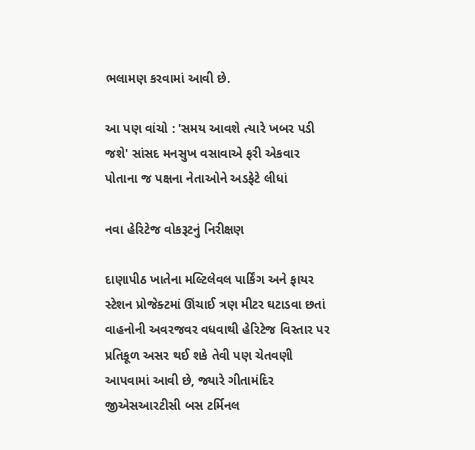ભલામણ કરવામાં આવી છે.

આ પણ વાંચો : 'સમય આવશે ત્યારે ખબર પડી જશે' સાંસદ મનસુખ વસાવાએ ફરી એકવાર પોતાના જ પક્ષના નેતાઓને અડફેટે લીધાં

નવા હેરિટેજ વોકરૂટનું નિરીક્ષણ

દાણાપીઠ ખાતેના મલ્ટિલેવલ પાર્કિંગ અને ફાયર સ્ટેશન પ્રોજેક્ટમાં ઊંચાઈ ત્રણ મીટર ઘટાડવા છતાં વાહનોની અવરજવર વધવાથી હેરિટેજ વિસ્તાર પર પ્રતિકૂળ અસર થઈ શકે તેવી પણ ચેતવણી આપવામાં આવી છે, જ્યારે ગીતામંદિર જીએસઆરટીસી બસ ટર્મિનલ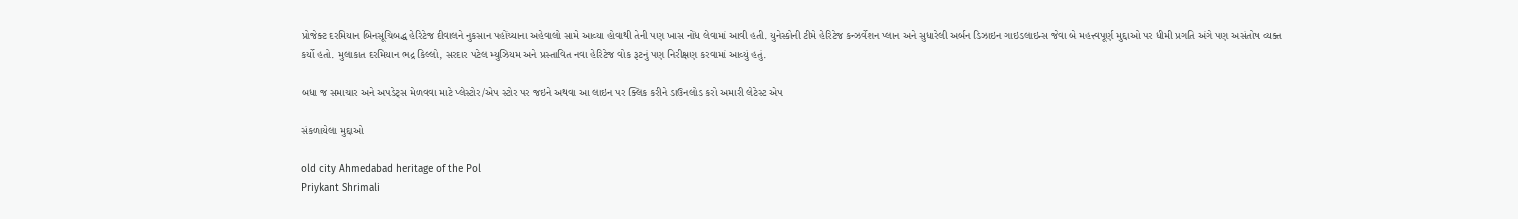પ્રોજેક્ટ દરમિયાન બિનસૂચિબદ્ધ હેરિટેજ દીવાલને નુકસાન પહોંચ્યાના અહેવાલો સામે આવ્યા હોવાથી તેની પણ ખાસ નોંધ લેવામાં આવી હતી. યુનેસ્કોની ટીમે હેરિટેજ કન્ઝર્વેશન પ્લાન અને સુધારેલી અર્બન ડિઝાઇન ગાઇડલાઇન્સ જેવા બે મહત્ત્વપૂર્ણ મુદ્દાઓ પર ધીમી પ્રગતિ અંગે પણ અસંતોષ વ્યક્ત કર્યો હતો. મુલાકાત દરમિયાન ભદ્ર કિલ્લો, સરદાર પટેલ મ્યુઝિયમ અને પ્રસ્તાવિત નવા હેરિટેજ વોક રૂટનું પણ નિરીક્ષણ કરવામાં આવ્યું હતું.

બધા જ સમાચાર અને અપડેટ્સ મેળવવા માટે પ્લેસ્ટોર/એપ સ્ટોર પર જઇને અથવા આ લાઇન પર ક્લિક કરીને ડાઉનલોડ કરો અમારી લેટેસ્ટ એપ

સંકળાયેલા મુદ્દાઓ

old city Ahmedabad heritage of the Pol
Priykant Shrimali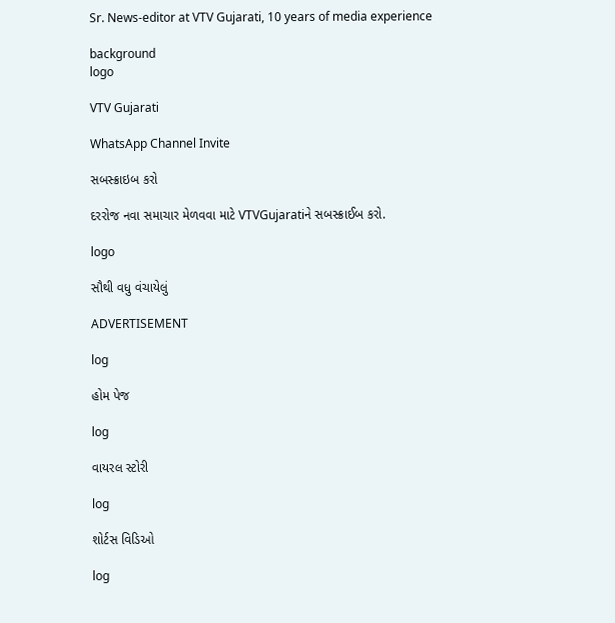Sr. News-editor at VTV Gujarati, 10 years of media experience

background
logo

VTV Gujarati

WhatsApp Channel Invite

સબસ્ક્રાઇબ કરો

દરરોજ નવા સમાચાર મેળવવા માટે VTVGujaratiને સબસ્ક્રાઈબ કરો.

logo

સૌથી વધુ વંચાયેલું

ADVERTISEMENT

log

હોમ પેજ

log

વાયરલ સ્ટોરી

log

શોર્ટસ વિડિઓ

log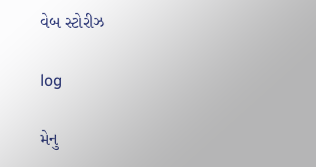વેબ સ્ટોરીઝ

log

મેનુ